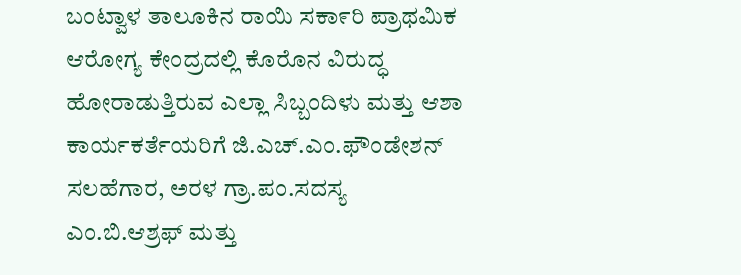ಬಂಟ್ವಾಳ ತಾಲೂಕಿನ ರಾಯಿ ಸಕಾ೯ರಿ ಪ್ರಾಥಮಿಕ ಆರೋಗ್ಯ ಕೇಂದ್ರದಲ್ಲಿ ಕೊರೊನ ವಿರುದ್ಧ ಹೋರಾಡುತ್ತಿರುವ ಎಲ್ಲಾ ಸಿಬ್ಬಂದಿಳು ಮತ್ತು ಆಶಾ ಕಾರ್ಯಕರ್ತೆಯರಿಗೆ ಜಿ.ಎಚ್.ಎಂ.ಫೌಂಡೇಶನ್ ಸಲಹೆಗಾರ, ಅರಳ ಗ್ರಾ.ಪಂ.ಸದಸ್ಯ ಎಂ.ಬಿ.ಆಶ್ರಫ್ ಮತ್ತು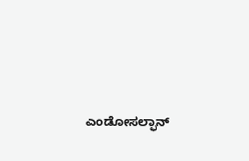ಎಂಡೋಸಲ್ಫಾನ್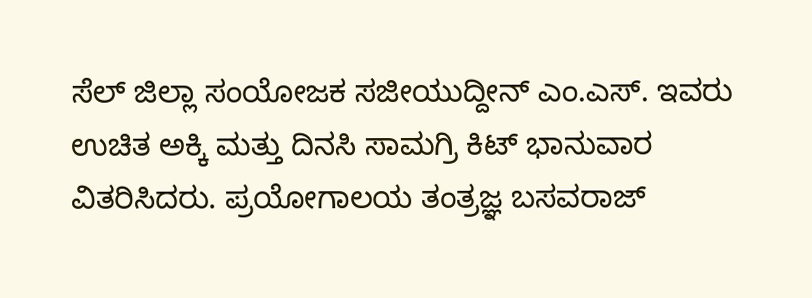ಸೆಲ್ ಜಿಲ್ಲಾ ಸಂಯೋಜಕ ಸಜೀಯುದ್ದೀನ್ ಎಂ.ಎಸ್. ಇವರು ಉಚಿತ ಅಕ್ಕಿ ಮತ್ತು ದಿನಸಿ ಸಾಮಗ್ರಿ ಕಿಟ್ ಭಾನುವಾರ ವಿತರಿಸಿದರು. ಪ್ರಯೋಗಾಲಯ ತಂತ್ರಜ್ಞ ಬಸವರಾಜ್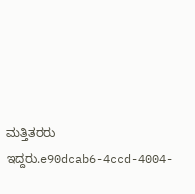ಮತ್ತಿತರರು ಇದ್ದರು.e90dcab6-4ccd-4004-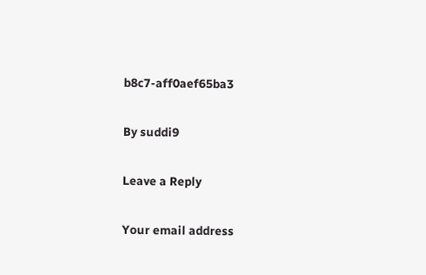b8c7-aff0aef65ba3

By suddi9

Leave a Reply

Your email address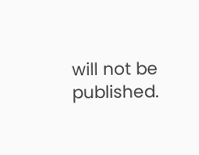will not be published.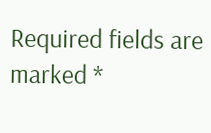Required fields are marked *